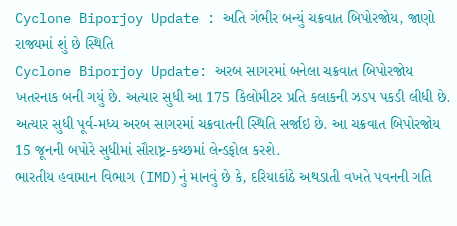Cyclone Biporjoy Update : અતિ ગંભીર બન્યું ચક્રવાત બિપોરજોય, જાણો રાજ્યમાં શું છે સ્થિતિ
Cyclone Biporjoy Update: અરબ સાગરમાં બનેલા ચક્રવાત બિપોરજોય ખતરનાક બની ગયું છે. અત્યાર સુધી આ 175 કિલોમીટર પ્રતિ કલાકની ઝડપ પકડી લીધી છે. અત્યાર સુધી પૂર્વ-મધ્ય અરબ સાગરમાં ચક્રવાતની સ્થિતિ સર્જાઇ છે. આ ચક્રવાત બિપોરજોય 15 જૂનની બપોરે સુધીમાં સૌરાષ્ટ્ર-કચ્છમાં લેન્ડફોલ કરશે.
ભારતીય હવામાન વિભાગ (IMD)નું માનવું છે કે, દરિયાકાંઠે અથડાતી વખતે પવનની ગતિ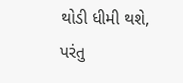થોડી ધીમી થશે, પરંતુ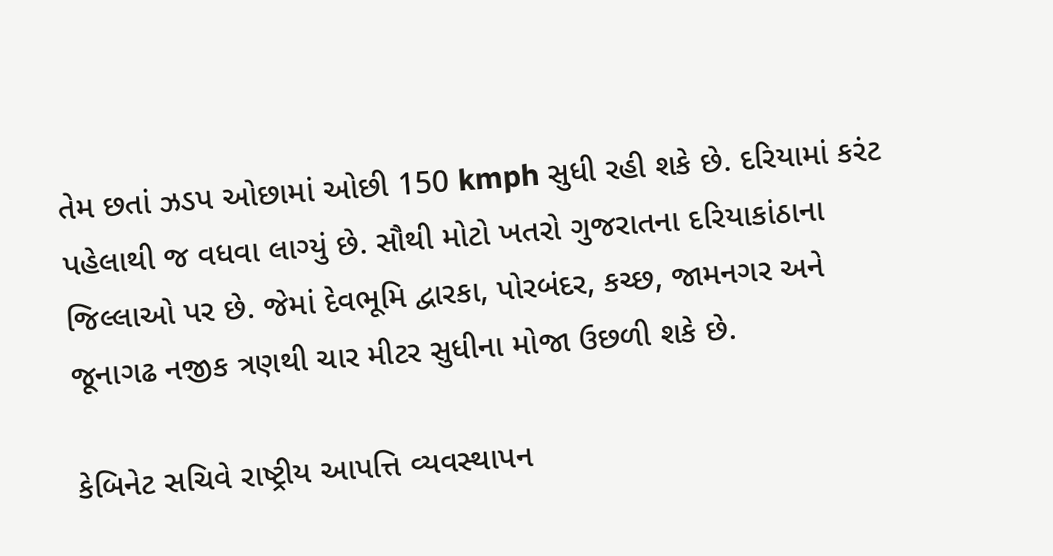તેમ છતાં ઝડપ ઓછામાં ઓછી 150 kmph સુધી રહી શકે છે. દરિયામાં કરંટ પહેલાથી જ વધવા લાગ્યું છે. સૌથી મોટો ખતરો ગુજરાતના દરિયાકાંઠાના જિલ્લાઓ પર છે. જેમાં દેવભૂમિ દ્વારકા, પોરબંદર, કચ્છ, જામનગર અને જૂનાગઢ નજીક ત્રણથી ચાર મીટર સુધીના મોજા ઉછળી શકે છે.

કેબિનેટ સચિવે રાષ્ટ્રીય આપત્તિ વ્યવસ્થાપન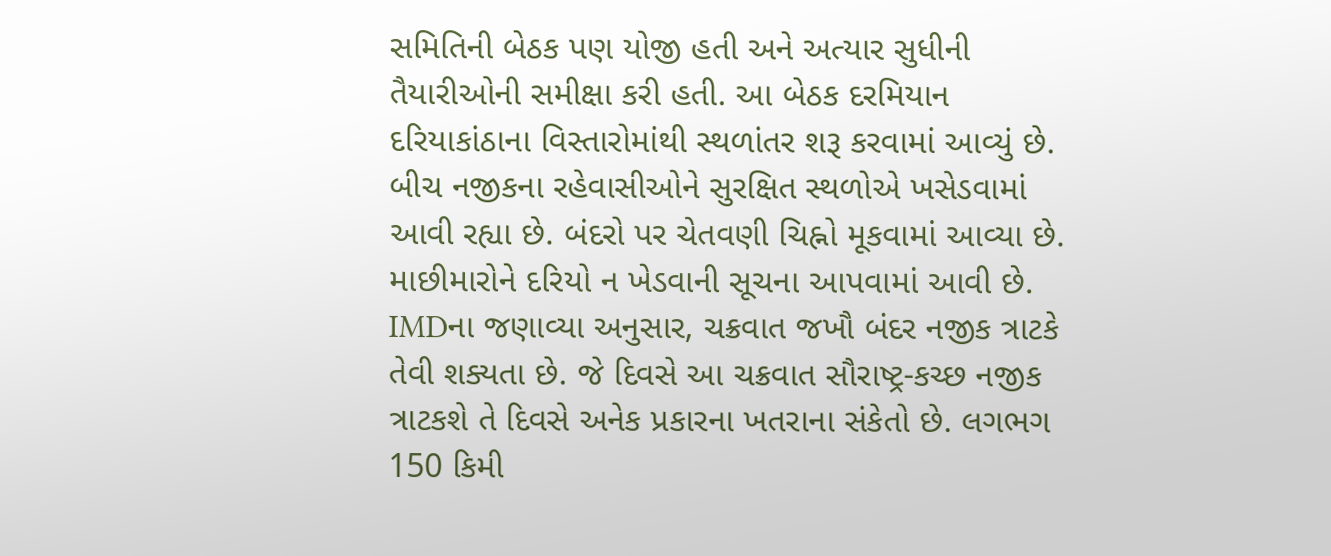સમિતિની બેઠક પણ યોજી હતી અને અત્યાર સુધીની તૈયારીઓની સમીક્ષા કરી હતી. આ બેઠક દરમિયાન દરિયાકાંઠાના વિસ્તારોમાંથી સ્થળાંતર શરૂ કરવામાં આવ્યું છે. બીચ નજીકના રહેવાસીઓને સુરક્ષિત સ્થળોએ ખસેડવામાં આવી રહ્યા છે. બંદરો પર ચેતવણી ચિહ્નો મૂકવામાં આવ્યા છે. માછીમારોને દરિયો ન ખેડવાની સૂચના આપવામાં આવી છે.
IMDના જણાવ્યા અનુસાર, ચક્રવાત જખૌ બંદર નજીક ત્રાટકે તેવી શક્યતા છે. જે દિવસે આ ચક્રવાત સૌરાષ્ટ્ર-કચ્છ નજીક ત્રાટકશે તે દિવસે અનેક પ્રકારના ખતરાના સંકેતો છે. લગભગ 150 કિમી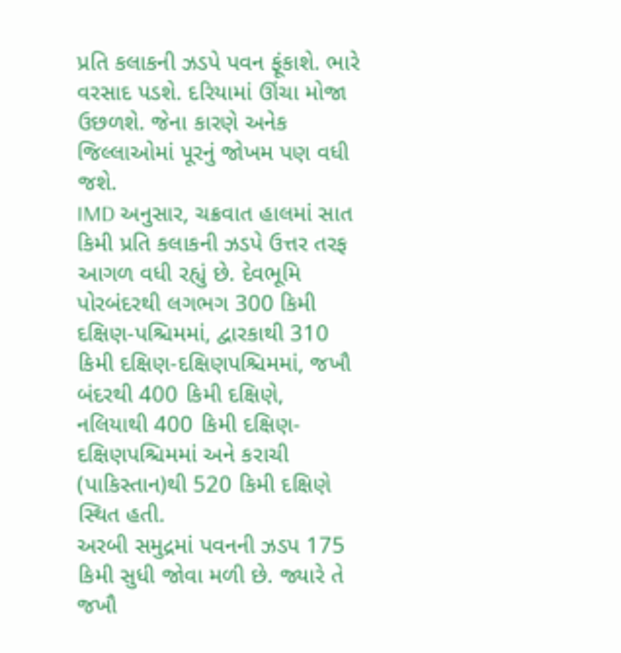પ્રતિ કલાકની ઝડપે પવન ફૂંકાશે. ભારે વરસાદ પડશે. દરિયામાં ઊંચા મોજા ઉછળશે. જેના કારણે અનેક જિલ્લાઓમાં પૂરનું જોખમ પણ વધી જશે.
IMD અનુસાર, ચક્રવાત હાલમાં સાત કિમી પ્રતિ કલાકની ઝડપે ઉત્તર તરફ આગળ વધી રહ્યું છે. દેવભૂમિ પોરબંદરથી લગભગ 300 કિમી દક્ષિણ-પશ્ચિમમાં, દ્વારકાથી 310 કિમી દક્ષિણ-દક્ષિણપશ્ચિમમાં, જખૌ બંદરથી 400 કિમી દક્ષિણે, નલિયાથી 400 કિમી દક્ષિણ-દક્ષિણપશ્ચિમમાં અને કરાચી (પાકિસ્તાન)થી 520 કિમી દક્ષિણે સ્થિત હતી.
અરબી સમુદ્રમાં પવનની ઝડપ 175 કિમી સુધી જોવા મળી છે. જ્યારે તે જખૌ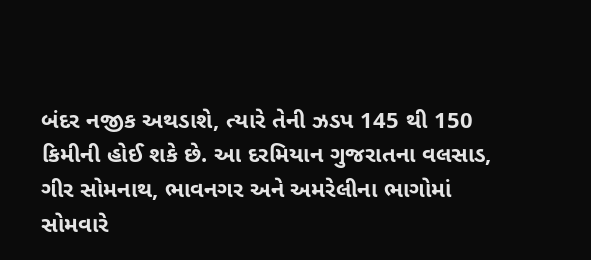બંદર નજીક અથડાશે, ત્યારે તેની ઝડપ 145 થી 150 કિમીની હોઈ શકે છે. આ દરમિયાન ગુજરાતના વલસાડ, ગીર સોમનાથ, ભાવનગર અને અમરેલીના ભાગોમાં સોમવારે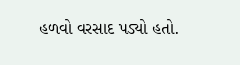હળવો વરસાદ પડ્યો હતો.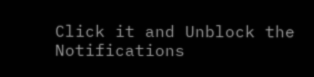Click it and Unblock the Notifications